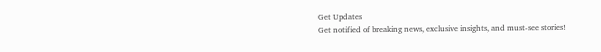Get Updates
Get notified of breaking news, exclusive insights, and must-see stories!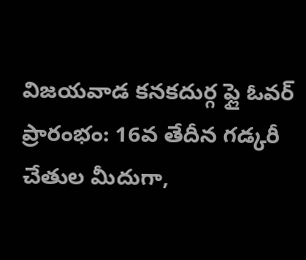విజయవాడ కనకదుర్గ ఫ్లై ఓవర్ ప్రారంభం: 16వ తేదీన గడ్కరీ చేతుల మీదుగా,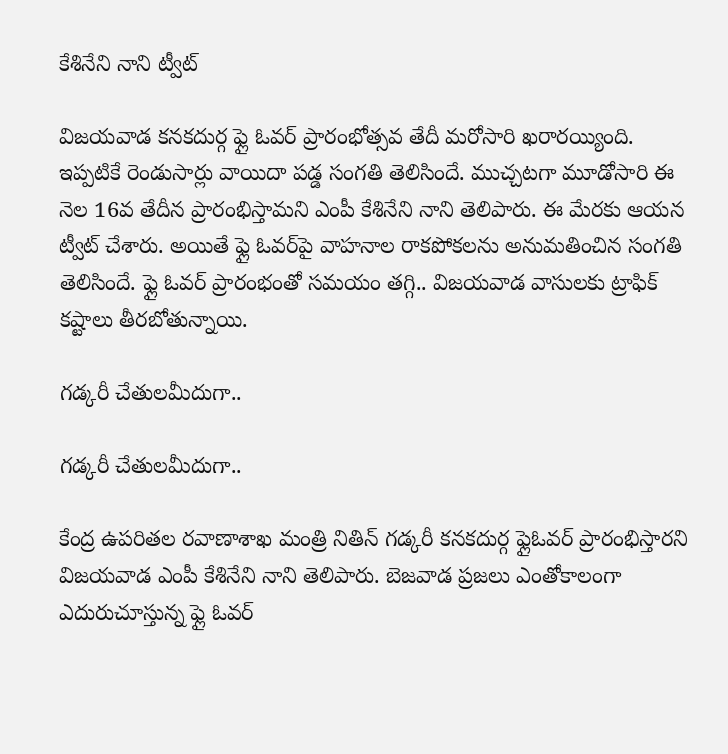కేశినేని నాని ట్వీట్

విజయవాడ కనకదుర్గ ఫ్లై ఓవర్ ప్రారంభోత్సవ తేదీ మరోసారి ఖరారయ్యింది. ఇప్పటికే రెండుసార్లు వాయిదా పడ్డ సంగతి తెలిసిందే. ముచ్చటగా మూడోసారి ఈ నెల 16వ తేదీన ప్రారంభిస్తామని ఎంపీ కేశినేని నాని తెలిపారు. ఈ మేరకు ఆయన ట్వీట్ చేశారు. అయితే ఫ్లై ఓవర్‌పై వాహనాల రాకపోకలను అనుమతించిన సంగతి తెలిసిందే. ఫ్లై ఓవర్ ప్రారంభంతో సమయం తగ్గి.. విజయవాడ వాసులకు ట్రాఫిక్ కష్టాలు తీరబోతున్నాయి.

గడ్కరీ చేతులమీదుగా..

గడ్కరీ చేతులమీదుగా..

కేంద్ర ఉపరితల రవాణాశాఖ మంత్రి నితిన్ గడ్కరీ కనకదుర్గ ఫ్లైఓవర్ ప్రారంభిస్తారని విజయవాడ ఎంపీ కేశినేని నాని తెలిపారు. బెజవాడ ప్రజలు ఎంతోకాలంగా ఎదురుచూస్తున్న ఫ్లై ఓవర్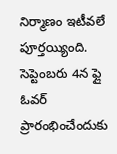నిర్మాణం ఇటీవలే పూర్తయ్యింది. సెప్టెంబరు 4న ఫ్లై ఓవర్ ప్రారంభించేందుకు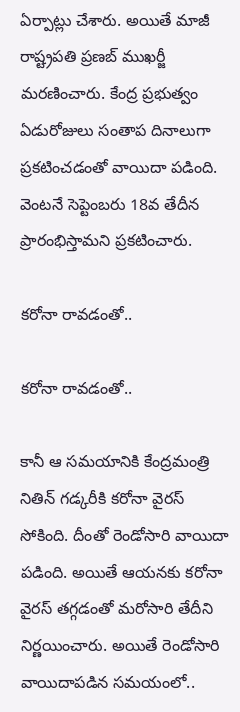ఏర్పాట్లు చేశారు. అయితే మాజీ రాష్ట్రపతి ప్రణబ్ ముఖర్జీ మరణించారు. కేంద్ర ప్రభుత్వం ఏడురోజులు సంతాప దినాలుగా ప్రకటించడంతో వాయిదా పడింది. వెంటనే సెప్టెంబరు 18వ తేదీన ప్రారంభిస్తామని ప్రకటించారు.

కరోనా రావడంతో..

కరోనా రావడంతో..

కానీ ఆ సమయానికి కేంద్రమంత్రి నితిన్ గడ్కరీకి కరోనా వైరస్ సోకింది. దీంతో రెండోసారి వాయిదా పడింది. అయితే ఆయనకు కరోనా వైరస్ తగ్గడంతో మరోసారి తేదీని నిర్ణయించారు. అయితే రెండోసారి వాయిదాపడిన సమయంలో..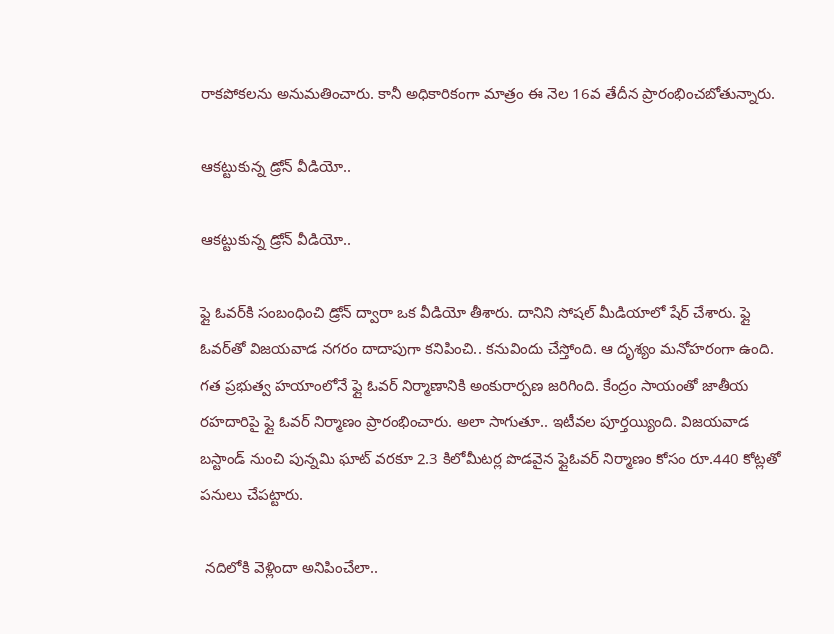రాకపోకలను అనుమతించారు. కానీ అధికారికంగా మాత్రం ఈ నెల 16వ తేదీన ప్రారంభించబోతున్నారు.

ఆకట్టుకున్న డ్రోన్ వీడియో..

ఆకట్టుకున్న డ్రోన్ వీడియో..

ఫ్లై ఓవర్‌కి సంబంధించి డ్రోన్ ద్వారా ఒక వీడియో తీశారు. దానిని సోషల్ మీడియాలో షేర్ చేశారు. ఫ్లై ఓవర్‌తో విజయవాడ నగరం దాదాపుగా కనిపించి.. కనువిందు చేస్తోంది. ఆ దృశ్యం మనోహరంగా ఉంది. గత ప్రభుత్వ హయాంలోనే ఫ్లై ఓవర్ నిర్మాణానికి అంకురార్పణ జరిగింది. కేంద్రం సాయంతో జాతీయ రహదారిపై ఫ్లై ఓవర్ నిర్మాణం ప్రారంభించారు. అలా సాగుతూ.. ఇటీవల పూర్తయ్యింది. విజయవాడ బస్టాండ్ నుంచి పున్నమి ఘాట్ వరకూ 2.3 కిలోమీటర్ల పొడవైన ఫ్లైఓవర్ నిర్మాణం కోసం రూ.440 కోట్లతో పనులు చేపట్టారు.

 నదిలోకి వెళ్లిందా అనిపించేలా..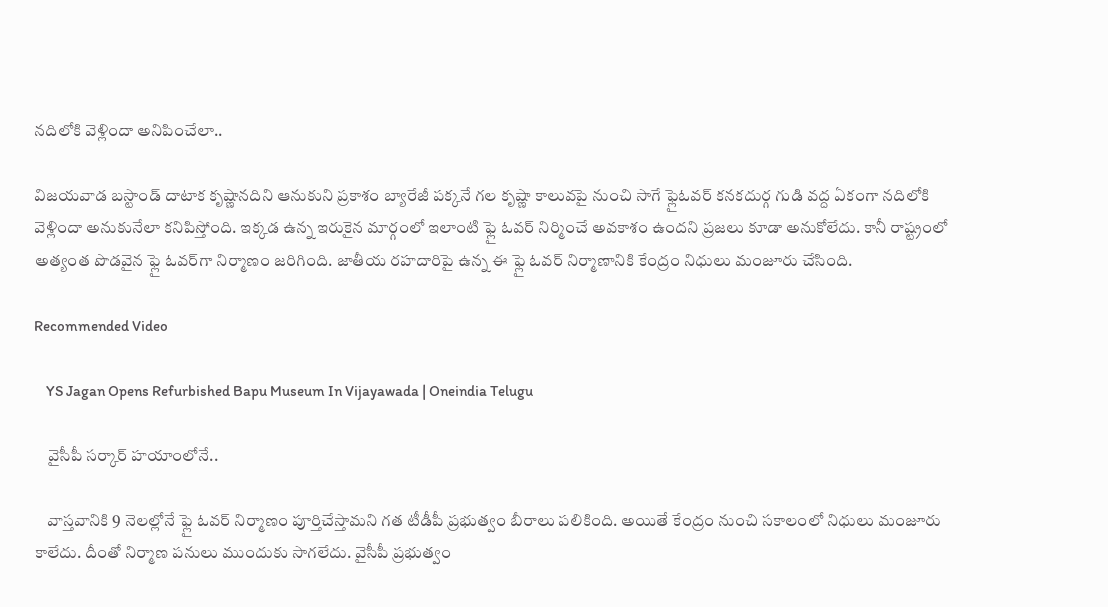నదిలోకి వెళ్లిందా అనిపించేలా..

విజయవాడ బస్టాండ్ దాటాక కృష్ణానదిని ఆనుకుని ప్రకాశం బ్యారేజీ పక్కనే గల కృష్ణా కాలువపై నుంచి సాగే ఫ్లైఓవర్ కనకదుర్గ గుడి వద్ద ఏకంగా నదిలోకి వెళ్లిందా అనుకునేలా కనిపిస్తోంది. ఇక్కడ ఉన్న ఇరుకైన మార్గంలో ఇలాంటి ఫ్లై ఓవర్ నిర్మించే అవకాశం ఉందని ప్రజలు కూడా అనుకోలేదు. కానీ రాష్ట్రంలో అత్యంత పొడవైన ఫ్లై ఓవర్‌గా నిర్మాణం జరిగింది. జాతీయ రహదారిపై ఉన్న ఈ ఫ్లై ఓవర్ నిర్మాణానికి కేంద్రం నిధులు మంజూరు చేసింది.

Recommended Video

    YS Jagan Opens Refurbished Bapu Museum In Vijayawada | Oneindia Telugu

    వైసీపీ సర్కార్ హయాంలోనే..

    వాస్తవానికి 9 నెలల్లోనే ఫ్లై ఓవర్ నిర్మాణం పూర్తిచేస్తామని గత టీడీపీ ప్రభుత్వం బీరాలు పలికింది. అయితే కేంద్రం నుంచి సకాలంలో నిధులు మంజూరు కాలేదు. దీంతో నిర్మాణ పనులు ముందుకు సాగలేదు. వైసీపీ ప్రభుత్వం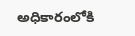అధికారంలోకి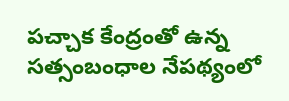పచ్చాక కేంద్రంతో ఉన్న సత్సంబంధాల నేపథ్యంలో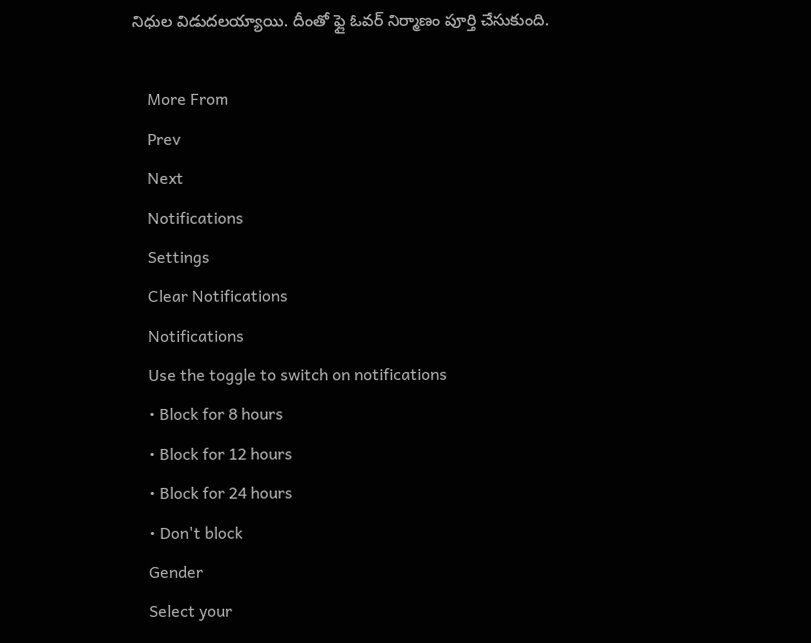నిధుల విడుదలయ్యాయి. దీంతో ఫ్లై ఓవర్ నిర్మాణం పూర్తి చేసుకుంది.

    More From
    Prev
    Next
    Notifications
    Settings
    Clear Notifications
    Notifications
    Use the toggle to switch on notifications
    • Block for 8 hours
    • Block for 12 hours
    • Block for 24 hours
    • Don't block
    Gender
    Select your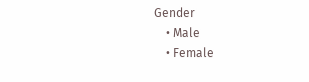Gender
    • Male
    • Female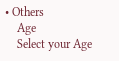• Others
    Age
    Select your Age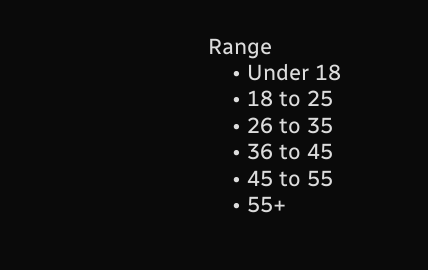Range
    • Under 18
    • 18 to 25
    • 26 to 35
    • 36 to 45
    • 45 to 55
    • 55+